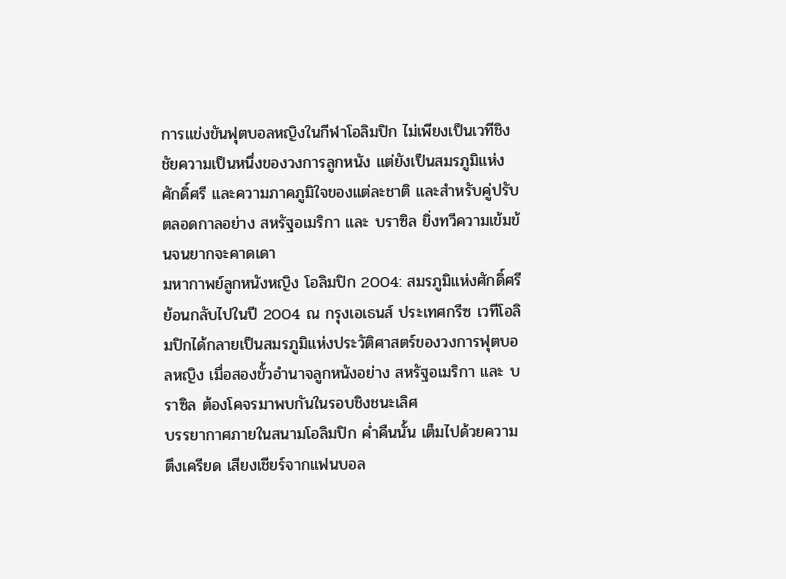การแข่งขันฟุตบอลหญิงในกีฬาโอลิมปิก ไม่เพียงเป็นเวทีชิงชัยความเป็นหนึ่งของวงการลูกหนัง แต่ยังเป็นสมรภูมิแห่งศักดิ์ศรี และความภาคภูมิใจของแต่ละชาติ และสำหรับคู่ปรับตลอดกาลอย่าง สหรัฐอเมริกา และ บราซิล ยิ่งทวีความเข้มข้นจนยากจะคาดเดา
มหากาพย์ลูกหนังหญิง โอลิมปิก 2004: สมรภูมิแห่งศักดิ์ศรี
ย้อนกลับไปในปี 2004 ณ กรุงเอเธนส์ ประเทศกรีซ เวทีโอลิมปิกได้กลายเป็นสมรภูมิแห่งประวัติศาสตร์ของวงการฟุตบอลหญิง เมื่อสองขั้วอำนาจลูกหนังอย่าง สหรัฐอเมริกา และ บราซิล ต้องโคจรมาพบกันในรอบชิงชนะเลิศ
บรรยากาศภายในสนามโอลิมปิก ค่ำคืนนั้น เต็มไปด้วยความตึงเครียด เสียงเชียร์จากแฟนบอล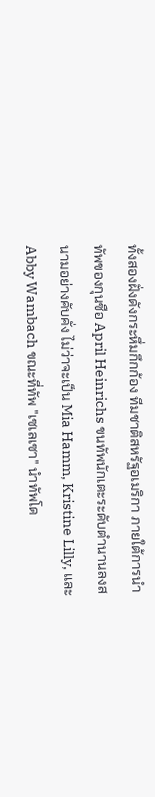ทั้งสองฝั่งดังกระหึ่มกึกก้อง ทีมชาติสหรัฐอเมริกา ภายใต้การนำทัพของกุนซือ April Heinrichs ขนทัพนักเตะระดับตำนานลงสนามอย่างคับคั่ง ไม่ว่าจะเป็น Mia Hamm, Kristine Lilly, และ Abby Wambach ขณะที่ทัพ "เซเลเซา" นำทัพโด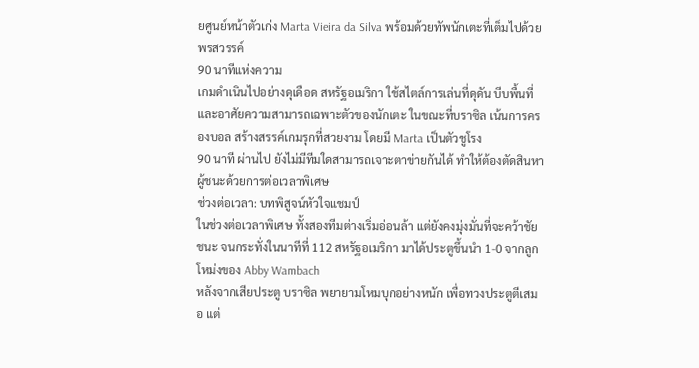ยศูนย์หน้าตัวเก่ง Marta Vieira da Silva พร้อมด้วยทัพนักเตะที่เต็มไปด้วยพรสวรรค์
90 นาทีแห่งความ
เกมดำเนินไปอย่างดุเดือด สหรัฐอเมริกา ใช้สไตล์การเล่นที่ดุดัน บีบพื้นที่ และอาศัยความสามารถเฉพาะตัวของนักเตะ ในขณะที่บราซิล เน้นการครองบอล สร้างสรรค์เกมรุกที่สวยงาม โดยมี Marta เป็นตัวชูโรง
90 นาที ผ่านไป ยังไม่มีทีมใดสามารถเจาะตาข่ายกันได้ ทำให้ต้องตัดสินหาผู้ชนะด้วยการต่อเวลาพิเศษ
ช่วงต่อเวลา: บทพิสูจน์หัวใจแชมป์
ในช่วงต่อเวลาพิเศษ ทั้งสองทีมต่างเริ่มอ่อนล้า แต่ยังคงมุ่งมั่นที่จะคว้าชัยชนะ จนกระทั่งในนาทีที่ 112 สหรัฐอเมริกา มาได้ประตูขึ้นนำ 1-0 จากลูกโหม่งของ Abby Wambach
หลังจากเสียประตู บราซิล พยายามโหมบุกอย่างหนัก เพื่อทวงประตูตีเสมอ แต่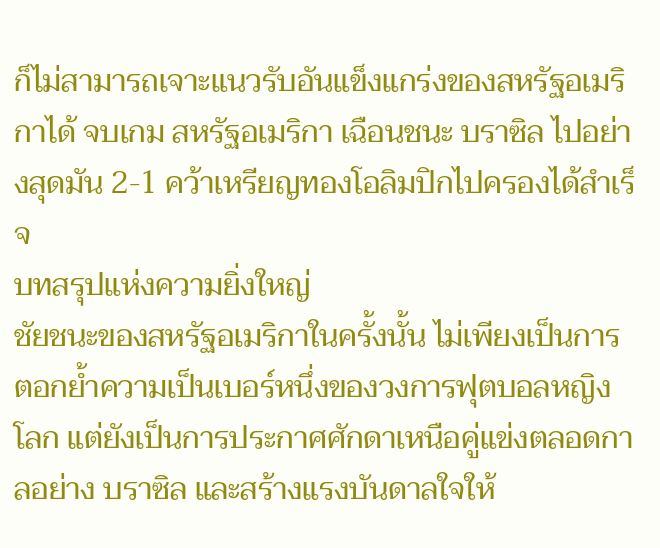ก็ไม่สามารถเจาะแนวรับอันแข็งแกร่งของสหรัฐอเมริกาได้ จบเกม สหรัฐอเมริกา เฉือนชนะ บราซิล ไปอย่างสุดมัน 2-1 คว้าเหรียญทองโอลิมปิกไปครองได้สำเร็จ
บทสรุปแห่งความยิ่งใหญ่
ชัยชนะของสหรัฐอเมริกาในครั้งนั้น ไม่เพียงเป็นการตอกย้ำความเป็นเบอร์หนึ่งของวงการฟุตบอลหญิงโลก แต่ยังเป็นการประกาศศักดาเหนือคู่แข่งตลอดกาลอย่าง บราซิล และสร้างแรงบันดาลใจให้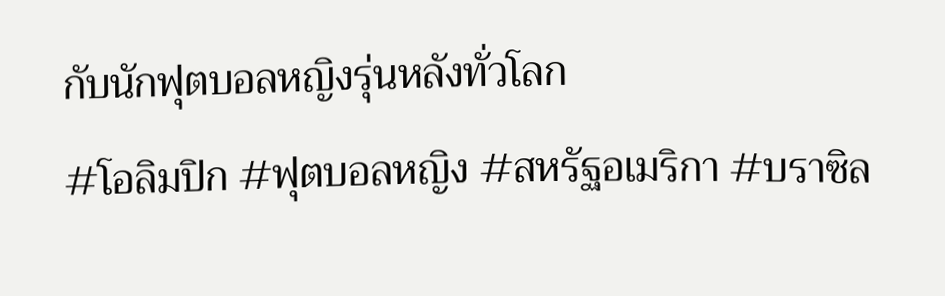กับนักฟุตบอลหญิงรุ่นหลังทั่วโลก
#โอลิมปิก #ฟุตบอลหญิง #สหรัฐอเมริกา #บราซิล